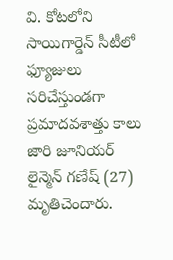వి. కోటలోని సాయిగార్డెన్ సీటీలో ఫ్యూజులు సరిచేస్తుండగా ప్రమాదవశాత్తు కాలు జారి జూనియర్ లైన్మెన్ గణేష్ (27) మృతిచెందారు.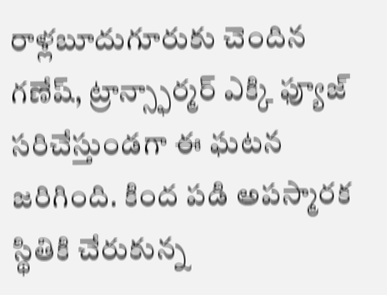రాళ్లబూదుగూరుకు చెందిన గణేష్, ట్రాన్స్ఫార్మర్ ఎక్కి ఫ్యూజ్ సరిచేస్తుండగా ఈ ఘటన జరిగింది. కింద పడి అపస్మారక స్థితికి చేరుకున్న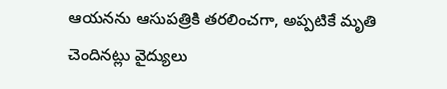ఆయనను ఆసుపత్రికి తరలించగా, అప్పటికే మృతి చెందినట్లు వైద్యులు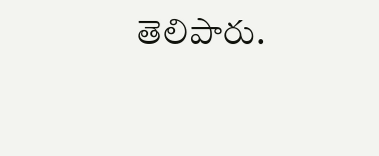తెలిపారు.